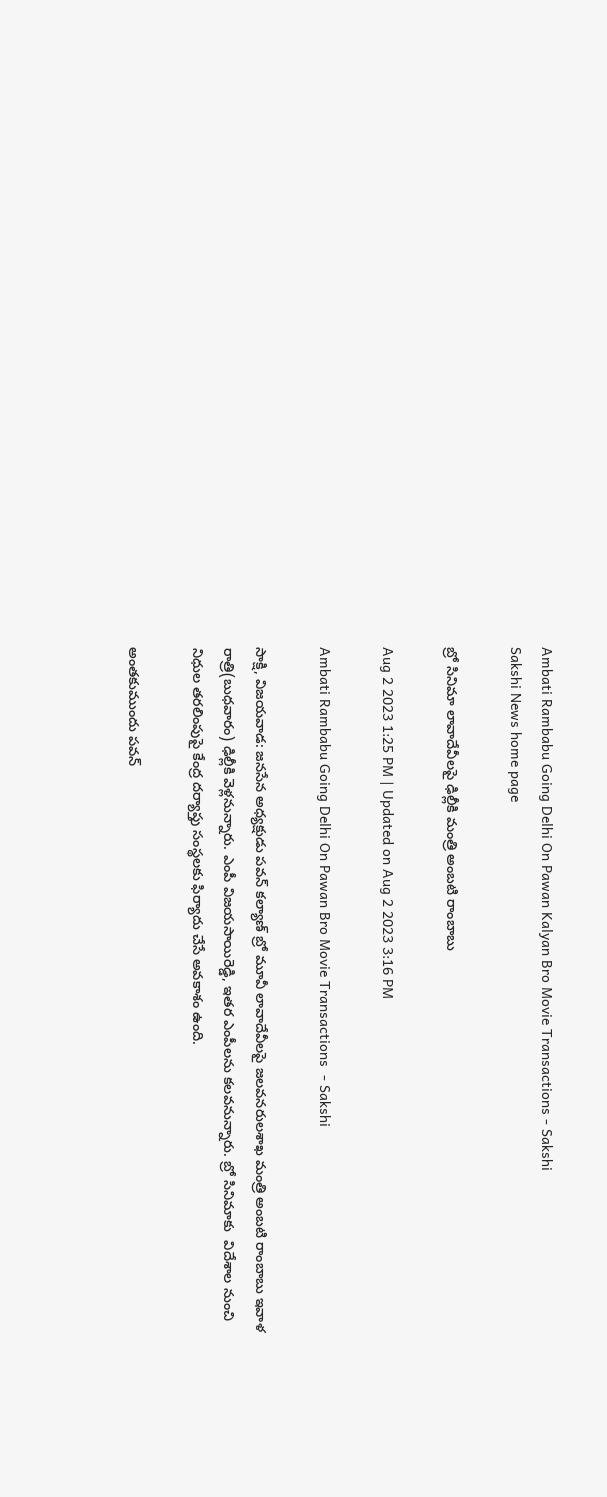Ambati Rambabu Going Delhi On Pawan Kalyan Bro Movie Transactions - Sakshi
Sakshi News home page

బ్రో సినిమా లావాదేవీలపై ఢిల్లీకి మంత్రి అంబటి రాంబాబు

Aug 2 2023 1:25 PM | Updated on Aug 2 2023 3:16 PM

Ambati Rambabu Going Delhi On Pawan Bro Movie Transactions  - Sakshi

సాక్షి, విజయవాడ: జనసేన అధ్యక్షుడు పవన్‌ కల్యాణ్‌ బ్రో మూవీ లావాదేవీలపై జలవనరులశాఖ మంత్రి అంబటి రాంబాబు ఇవాళ రాత్రి(బుధవారం) ఢిల్లీకి వెళ్లనున్నారు. ఎంపీ విజయసాయిరెడ్డి, ఇతర ఎంపీలను కలవనున్నారు. బ్రో సినిమాకు  విదేశాల నుంచి నిధుల తరలింపుపై కేంద్ర దర్యాప్తు సంస్థలకు ఫిర్యాదు చేసే అవకాశం ఉంది.

అంతకుముందు పవన్‌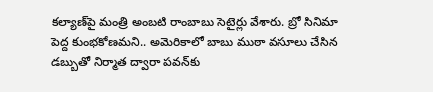కల్యాణ్‌పై మంత్రి అంబటి రాంబాబు సెటైర్లు వేశారు. బ్రో సినిమా పెద్ద కుంభకోణమని.. అమెరికాలో బాబు ముఠా వసూలు చేసిన డబ్బుతో నిర్మాత ద్వారా పవన్‌కు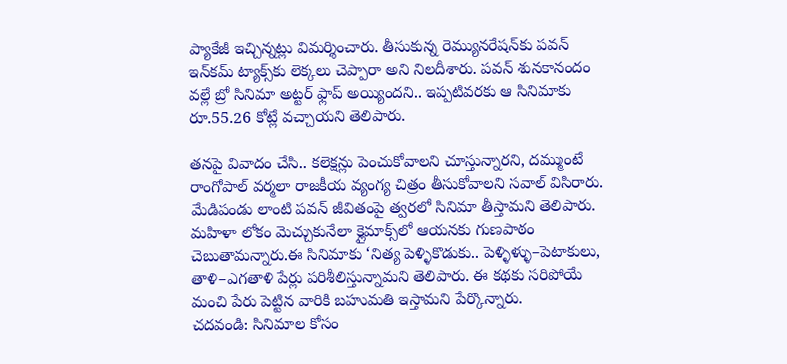ప్యాకేజీ ఇచ్చిన్నట్లు విమర్శించారు. తీసుకున్న రెమ్యునరేషన్‌కు పవన్‌ ఇన్‌కమ్‌ ట్యాక్స్‌కు లెక్కలు చెప్పారా అని నిలదీశారు. పవన్‌ శునకానందం వల్లే బ్రో సినిమా అట్టర్‌ ఫ్లాప్‌ అయ్యిందని.. ఇప్పటివరకు ఆ సినిమాకు రూ.55.26 కోట్లే వచ్చాయని తెలిపారు.

తనపై వివాదం చేసి.. కలెక్షన్లు పెంచుకోవాలని చూస్తున్నారని, దమ్ముంటే రాంగోపాల్‌ వర్మలా రాజకీయ వ్యంగ్య చిత్రం తీసుకోవాలని సవాల్‌ విసిరారు. మేడిపండు లాంటి పవన్‌ జీవితంపై త్వరలో సినిమా తీస్తామని తెలిపారు. మహిళా లోకం మెచ్చుకునేలా క్లైమాక్స్‌లో ఆయనకు గుణపాఠం చెబుతామన్నారు.ఈ సినిమాకు ‘నిత్య పెళ్ళికొడుకు.. పెళ్ళిళ్ళు–పెటాకులు, తాళి–ఎగతాళి పేర్లు పరిశీలిస్తున్నామని తెలిపారు. ఈ కథకు సరిపోయే మంచి పేరు పెట్టిన వారికి బహుమతి ఇస్తామని పేర్కొన్నారు.
చదవండి: సినిమాల కోసం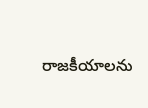రాజకీయాలను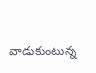వాడుకుంటున్న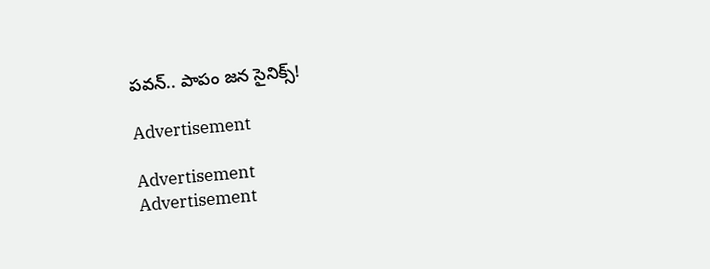పవన్‌.. పాపం జన సైనిక్స్‌!

Advertisement

Advertisement
Advertisement